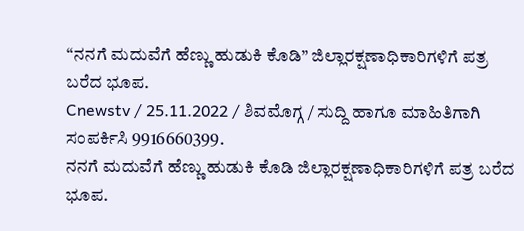“ನನಗೆ ಮದುವೆಗೆ ಹೆಣ್ಣು ಹುಡುಕಿ ಕೊಡಿ” ಜಿಲ್ಲಾರಕ್ಷಣಾಧಿಕಾರಿಗಳಿಗೆ ಪತ್ರ ಬರೆದ ಭೂಪ.
Cnewstv / 25.11.2022 / ಶಿವಮೊಗ್ಗ / ಸುದ್ದಿ ಹಾಗೂ ಮಾಹಿತಿಗಾಗಿ ಸಂಪರ್ಕಿಸಿ 9916660399.
ನನಗೆ ಮದುವೆಗೆ ಹೆಣ್ಣು ಹುಡುಕಿ ಕೊಡಿ ಜಿಲ್ಲಾರಕ್ಷಣಾಧಿಕಾರಿಗಳಿಗೆ ಪತ್ರ ಬರೆದ ಭೂಪ.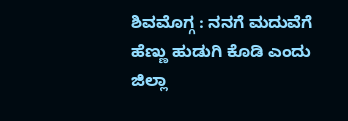ಶಿವಮೊಗ್ಗ : ನನಗೆ ಮದುವೆಗೆ ಹೆಣ್ಣು ಹುಡುಗಿ ಕೊಡಿ ಎಂದು ಜಿಲ್ಲಾ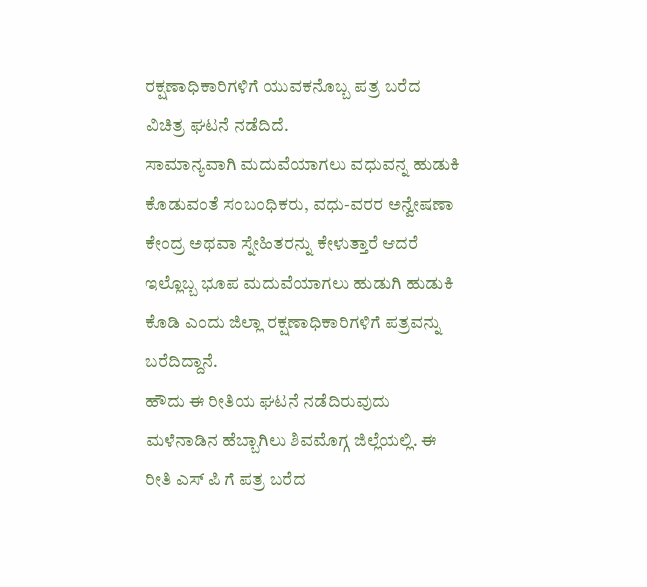ರಕ್ಷಣಾಧಿಕಾರಿಗಳಿಗೆ ಯುವಕನೊಬ್ಬ ಪತ್ರ ಬರೆದ ವಿಚಿತ್ರ ಘಟನೆ ನಡೆದಿದೆ.
ಸಾಮಾನ್ಯವಾಗಿ ಮದುವೆಯಾಗಲು ವಧುವನ್ನ ಹುಡುಕಿ ಕೊಡುವಂತೆ ಸಂಬಂಧಿಕರು, ವಧು-ವರರ ಅನ್ವೇಷಣಾ ಕೇಂದ್ರ ಅಥವಾ ಸ್ನೇಹಿತರನ್ನು ಕೇಳುತ್ತಾರೆ ಆದರೆ ಇಲ್ಲೊಬ್ಬ ಭೂಪ ಮದುವೆಯಾಗಲು ಹುಡುಗಿ ಹುಡುಕಿ ಕೊಡಿ ಎಂದು ಜಿಲ್ಲಾ ರಕ್ಷಣಾಧಿಕಾರಿಗಳಿಗೆ ಪತ್ರವನ್ನು ಬರೆದಿದ್ದಾನೆ.
ಹೌದು ಈ ರೀತಿಯ ಘಟನೆ ನಡೆದಿರುವುದು ಮಳೆನಾಡಿನ ಹೆಬ್ಬಾಗಿಲು ಶಿವಮೊಗ್ಗ ಜಿಲ್ಲೆಯಲ್ಲಿ. ಈ ರೀತಿ ಎಸ್ ಪಿ ಗೆ ಪತ್ರ ಬರೆದ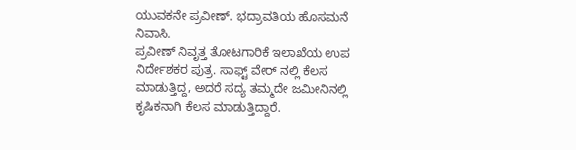ಯುವಕನೇ ಪ್ರವೀಣ್. ಭದ್ರಾವತಿಯ ಹೊಸಮನೆ ನಿವಾಸಿ.
ಪ್ರವೀಣ್ ನಿವೃತ್ತ ತೋಟಗಾರಿಕೆ ಇಲಾಖೆಯ ಉಪ ನಿರ್ದೇಶಕರ ಪುತ್ರ. ಸಾಫ್ಟ್ ವೇರ್ ನಲ್ಲಿ ಕೆಲಸ ಮಾಡುತ್ತಿದ್ದ, ಅದರೆ ಸದ್ಯ ತಮ್ಮದೇ ಜಮೀನಿನಲ್ಲಿ ಕೃಷಿಕನಾಗಿ ಕೆಲಸ ಮಾಡುತ್ತಿದ್ದಾರೆ.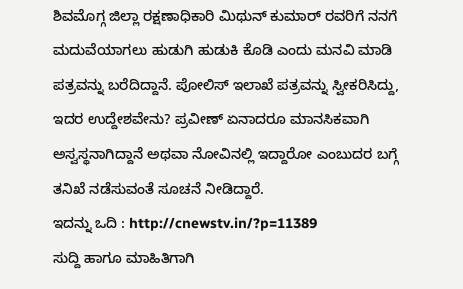ಶಿವಮೊಗ್ಗ ಜಿಲ್ಲಾ ರಕ್ಷಣಾಧಿಕಾರಿ ಮಿಥುನ್ ಕುಮಾರ್ ರವರಿಗೆ ನನಗೆ ಮದುವೆಯಾಗಲು ಹುಡುಗಿ ಹುಡುಕಿ ಕೊಡಿ ಎಂದು ಮನವಿ ಮಾಡಿ ಪತ್ರವನ್ನು ಬರೆದಿದ್ದಾನೆ. ಪೋಲಿಸ್ ಇಲಾಖೆ ಪತ್ರವನ್ನು ಸ್ವೀಕರಿಸಿದ್ದು, ಇದರ ಉದ್ದೇಶವೇನು? ಪ್ರವೀಣ್ ಏನಾದರೂ ಮಾನಸಿಕವಾಗಿ ಅಸ್ವಸ್ಥನಾಗಿದ್ದಾನೆ ಅಥವಾ ನೋವಿನಲ್ಲಿ ಇದ್ದಾರೋ ಎಂಬುದರ ಬಗ್ಗೆ ತನಿಖೆ ನಡೆಸುವಂತೆ ಸೂಚನೆ ನೀಡಿದ್ದಾರೆ.
ಇದನ್ನು ಒದಿ : http://cnewstv.in/?p=11389
ಸುದ್ದಿ ಹಾಗೂ ಮಾಹಿತಿಗಾಗಿ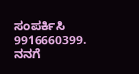ಸಂಪರ್ಕಿಸಿ 9916660399.
ನನಗೆ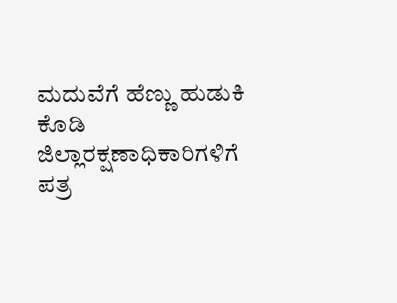ಮದುವೆಗೆ ಹೆಣ್ಣು ಹುಡುಕಿ ಕೊಡಿ ಜಿಲ್ಲಾರಕ್ಷಣಾಧಿಕಾರಿಗಳಿಗೆ ಪತ್ರ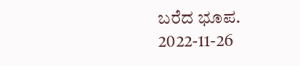ಬರೆದ ಭೂಪ. 2022-11-26